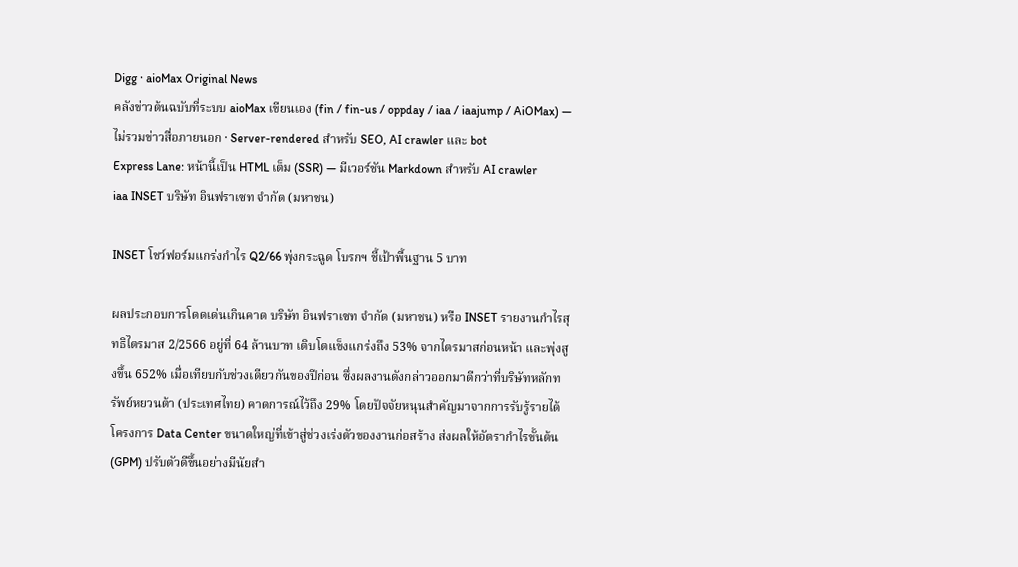Digg · aioMax Original News
คลังข่าวต้นฉบับที่ระบบ aioMax เขียนเอง (fin / fin-us / oppday / iaa / iaajump / AiOMax) — ไม่รวมข่าวสื่อภายนอก · Server-rendered สำหรับ SEO, AI crawler และ bot
Express Lane: หน้านี้เป็น HTML เต็ม (SSR) — มีเวอร์ชัน Markdown สำหรับ AI crawler
iaa INSET บริษัท อินฟราเซท จำกัด (มหาชน)

INSET โชว์ฟอร์มแกร่งกำไร Q2/66 พุ่งกระฉูด โบรกฯ ชี้เป้าพื้นฐาน 5 บาท

ผลประกอบการโดดเด่นเกินคาด บริษัท อินฟราเซท จำกัด (มหาชน) หรือ INSET รายงานกำไรสุทธิไตรมาส 2/2566 อยู่ที่ 64 ล้านบาท เติบโตแข็งแกร่งถึง 53% จากไตรมาสก่อนหน้า และพุ่งสูงขึ้น 652% เมื่อเทียบกับช่วงเดียวกันของปีก่อน ซึ่งผลงานดังกล่าวออกมาดีกว่าที่บริษัทหลักทรัพย์หยวนต้า (ประเทศไทย) คาดการณ์ไว้ถึง 29% โดยปัจจัยหนุนสำคัญมาจากการรับรู้รายได้โครงการ Data Center ขนาดใหญ่ที่เข้าสู่ช่วงเร่งตัวของงานก่อสร้าง ส่งผลให้อัตรากำไรขั้นต้น (GPM) ปรับตัวดีขึ้นอย่างมีนัยสำ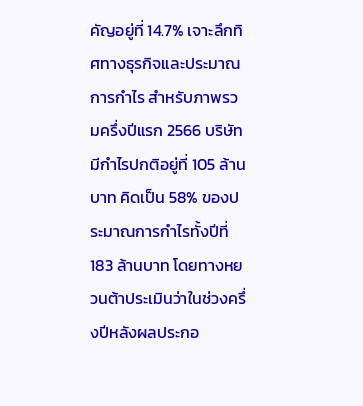คัญอยู่ที่ 14.7% เจาะลึกทิศทางธุรกิจและประมาณการกำไร สำหรับภาพรวมครึ่งปีแรก 2566 บริษัทมีกำไรปกติอยู่ที่ 105 ล้านบาท คิดเป็น 58% ของประมาณการกำไรทั้งปีที่ 183 ล้านบาท โดยทางหยวนต้าประเมินว่าในช่วงครึ่งปีหลังผลประกอ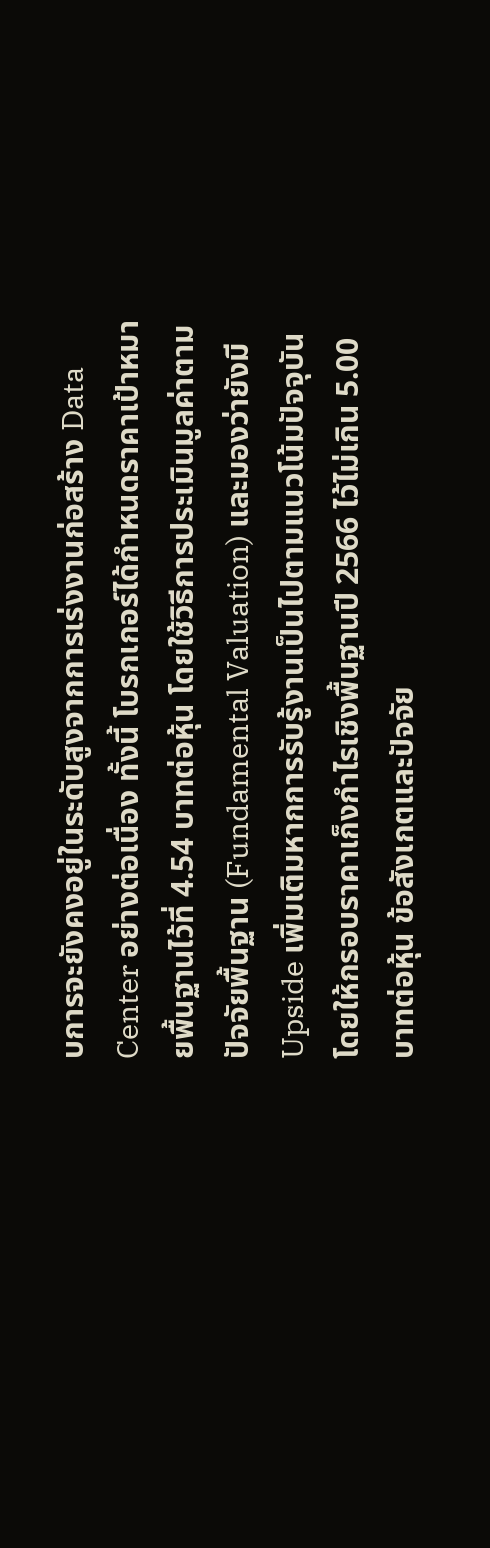บการจะยังคงอยู่ในระดับสูงจากการเร่งงานก่อสร้าง Data Center อย่างต่อเนื่อง ทั้งนี้ โบรกเกอร์ได้กำหนดราคาเป้าหมายพื้นฐานไว้ที่ 4.54 บาทต่อหุ้น โดยใช้วิธีการประเมินมูลค่าตามปัจจัยพื้นฐาน (Fundamental Valuation) และมองว่ายังมี Upside เพิ่มเติมหากการรับรู้งานเป็นไปตามแนวโน้มปัจจุบัน โดยให้กรอบราคาเก็งกำไรเชิงพื้นฐานปี 2566 ไว้ไม่เกิน 5.00 บาทต่อหุ้น ข้อสังเกตและปัจจัย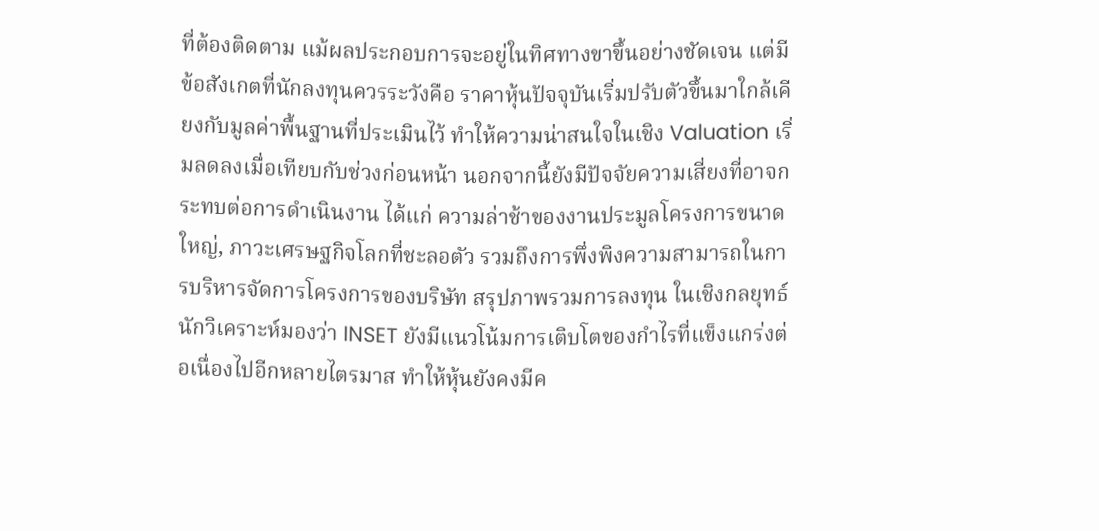ที่ต้องติดตาม แม้ผลประกอบการจะอยู่ในทิศทางขาขึ้นอย่างชัดเจน แต่มีข้อสังเกตที่นักลงทุนควรระวังคือ ราคาหุ้นปัจจุบันเริ่มปรับตัวขึ้นมาใกล้เคียงกับมูลค่าพื้นฐานที่ประเมินไว้ ทำให้ความน่าสนใจในเชิง Valuation เริ่มลดลงเมื่อเทียบกับช่วงก่อนหน้า นอกจากนี้ยังมีปัจจัยความเสี่ยงที่อาจกระทบต่อการดำเนินงาน ได้แก่ ความล่าช้าของงานประมูลโครงการขนาดใหญ่, ภาวะเศรษฐกิจโลกที่ชะลอตัว รวมถึงการพึ่งพิงความสามารถในการบริหารจัดการโครงการของบริษัท สรุปภาพรวมการลงทุน ในเชิงกลยุทธ์ นักวิเคราะห์มองว่า INSET ยังมีแนวโน้มการเติบโตของกำไรที่แข็งแกร่งต่อเนื่องไปอีกหลายไตรมาส ทำให้หุ้นยังคงมีค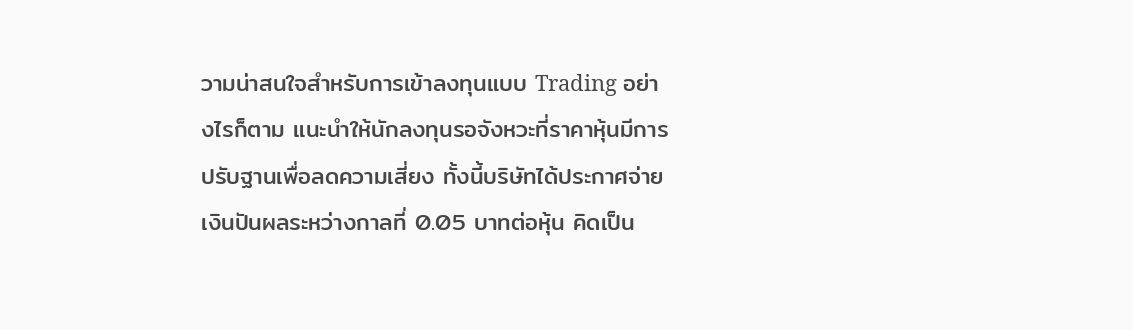วามน่าสนใจสำหรับการเข้าลงทุนแบบ Trading อย่างไรก็ตาม แนะนำให้นักลงทุนรอจังหวะที่ราคาหุ้นมีการปรับฐานเพื่อลดความเสี่ยง ทั้งนี้บริษัทได้ประกาศจ่ายเงินปันผลระหว่างกาลที่ 0.05 บาทต่อหุ้น คิดเป็น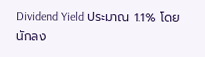Dividend Yield ประมาณ 1.1% โดยนักลง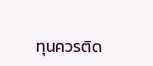ทุนควรติด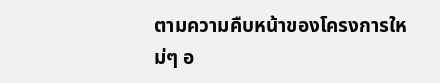ตามความคืบหน้าของโครงการใหม่ๆ อ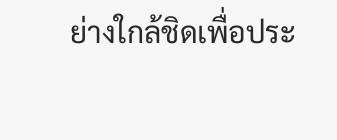ย่างใกล้ชิดเพื่อประ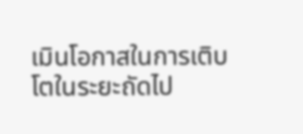เมินโอกาสในการเติบโตในระยะถัดไป